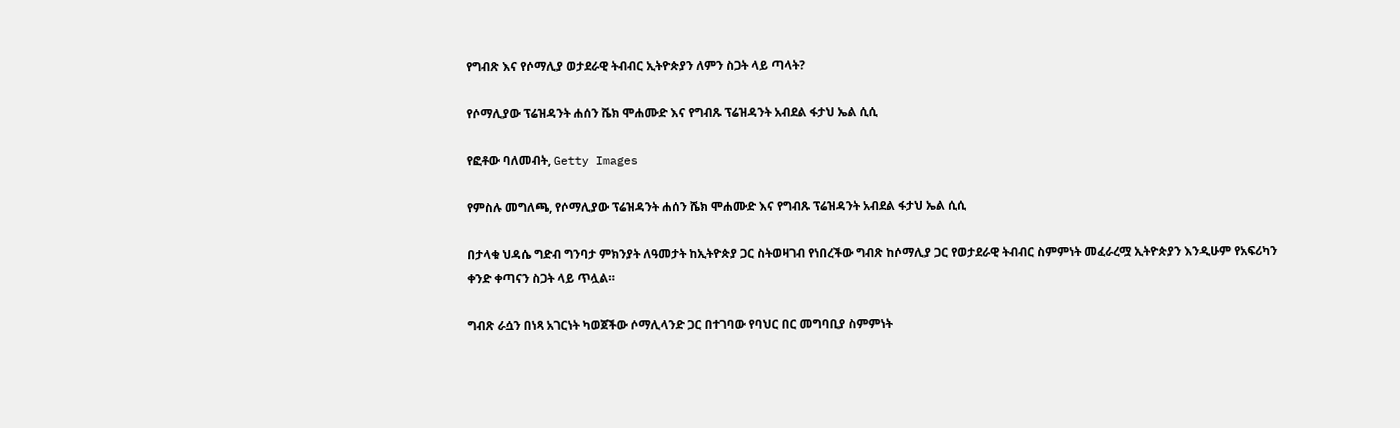የግብጽ እና የሶማሊያ ወታደራዊ ትብብር ኢትዮጵያን ለምን ስጋት ላይ ጣላት?

የሶማሊያው ፕሬዝዳንት ሐሰን ሼክ ሞሐሙድ እና የግብጹ ፕሬዝዳንት አብደል ፋታህ ኤል ሲሲ

የፎቶው ባለመብት, Getty Images

የምስሉ መግለጫ, የሶማሊያው ፕሬዝዳንት ሐሰን ሼክ ሞሐሙድ እና የግብጹ ፕሬዝዳንት አብደል ፋታህ ኤል ሲሲ

በታላቁ ህዳሴ ግድብ ግንባታ ምክንያት ለዓመታት ከኢትዮጵያ ጋር ስትወዛገብ የነበረችው ግብጽ ከሶማሊያ ጋር የወታደራዊ ትብብር ስምምነት መፈራረሟ ኢትዮጵያን እንዲሁም የአፍሪካን ቀንድ ቀጣናን ስጋት ላይ ጥሏል።

ግብጽ ራሷን በነጻ አገርነት ካወጀችው ሶማሊላንድ ጋር በተገባው የባህር በር መግባቢያ ስምምነት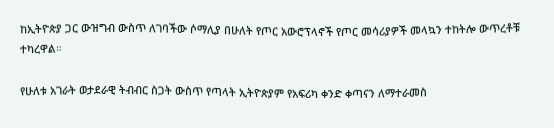ከኢትዮጵያ ጋር ውዝግብ ውስጥ ለገባችው ሶማሊያ በሁለት የጦር አውሮፕላኖች የጦር መሳሪያዎች መላኳን ተከትሎ ውጥረቶቹ ተካረዋል።

የሁለቱ አገራት ወታደራዊ ትብብር ስጋት ውስጥ የጣላት ኢትዮጵያም የአፍሪካ ቀንድ ቀጣናን ለማተራመስ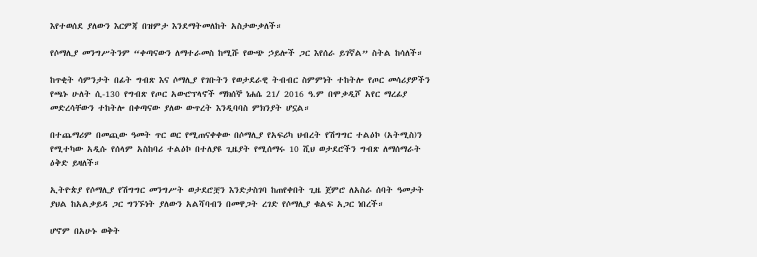እየተወሰደ ያለውን እርምጃ በዝምታ እንደማትመለከት አስታውቃለች።

የሶማሊያ መንግሥትንም “ቀጣናውን ለማተራመስ ከሚሹ የውጭ ኃይሎች ጋር እየሰራ ይገኛል” ስትል ከሳለች።

ከጥቂት ሳምንታት በፊት ግብጽ እና ሶማሊያ የገቡትን የወታደራዊ ትብብር ስምምነት ተከትሎ የጦር መሳሪያዎችን የጫኑ ሁለት ሲ-130 የግብጽ የጦር አውሮፕላኖች ማክሰኞ ነሐሴ 21/ 2016 ዓ.ም በሞቃዲሾ አየር ማረፊያ መድረሳቸውን ተከትሎ በቀጣናው ያለው ውጥረት እንዲባባስ ምክንያት ሆኗል።

በተጨማሪም በመጪው ዓመት ጥር ወር የሚጠናቀቀው በሶማሊያ የአፍሪካ ህብረት የሽግግር ተልዕኮ (አትሚስ)ን የሚተካው አዲሱ የሰላም አስከባሪ ተልዕኮ በተለያዩ ጊዜያት የሚሰማሩ 10 ሺህ ወታደሮችን ግብጽ ለማሰማራት ዕቅድ ይዛለች።

ኢትዮጵያ የሶማሊያ የሽግግር መንግሥት ወታደሮቿን እንድታስገባ ከጠየቀበት ጊዜ ጀምሮ ለአስራ ሰባት ዓመታት ያህል ከአልቃይዳ ጋር ግንኙነት ያለውን አልሻባብን በመዋጋት ረገድ የሶማሊያ ቁልፍ አጋር ነበረች።

ሆኖም በአሁኑ ወቅት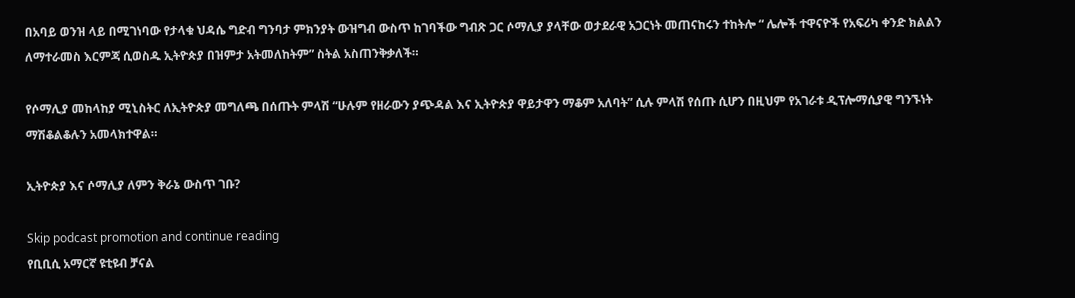በአባይ ወንዝ ላይ በሚገነባው የታላቁ ህዳሴ ግድብ ግንባታ ምክንያት ውዝግብ ውስጥ ከገባችው ግብጽ ጋር ሶማሊያ ያላቸው ወታደራዊ አጋርነት መጠናከሩን ተከትሎ “ ሌሎች ተዋናዮች የአፍሪካ ቀንድ ክልልን ለማተራመስ እርምጃ ሲወስዱ ኢትዮጵያ በዝምታ አትመለከትም” ስትል አስጠንቅቃለች።

የሶማሊያ መከላከያ ሚኒስትር ለኢትዮጵያ መግለጫ በሰጡት ምላሽ “ሁሉም የዘራውን ያጭዳል እና ኢትዮጵያ ዋይታዋን ማቆም አለባት” ሲሉ ምላሽ የሰጡ ሲሆን በዚህም የአገራቱ ዲፕሎማሲያዊ ግንኙነት ማሽቆልቆሉን አመላክተዋል።

ኢትዮጵያ እና ሶማሊያ ለምን ቅራኔ ውስጥ ገቡ?

Skip podcast promotion and continue reading
የቢቢሲ አማርኛ ዩቲዩብ ቻናል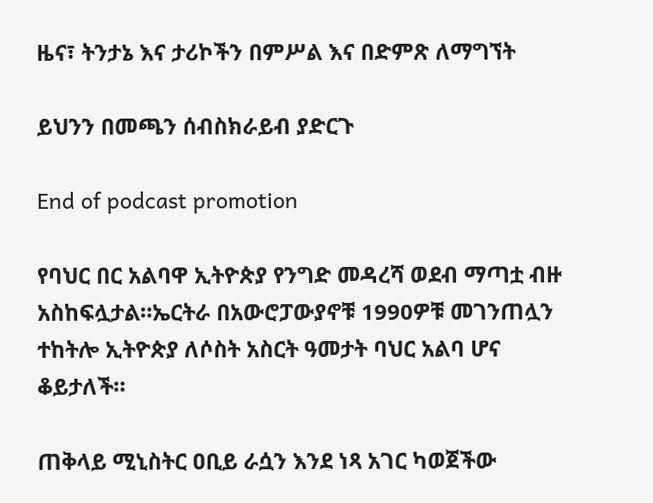ዜና፣ ትንታኔ እና ታሪኮችን በምሥል እና በድምጽ ለማግኘት

ይህንን በመጫን ሰብስክራይብ ያድርጉ

End of podcast promotion

የባህር በር አልባዋ ኢትዮጵያ የንግድ መዳረሻ ወደብ ማጣቷ ብዙ አስከፍሏታል።ኤርትራ በአውሮፓውያኖቹ 1990ዎቹ መገንጠሏን ተከትሎ ኢትዮጵያ ለሶስት አስርት ዓመታት ባህር አልባ ሆና ቆይታለች።

ጠቅላይ ሚኒስትር ዐቢይ ራሷን እንደ ነጻ አገር ካወጀችው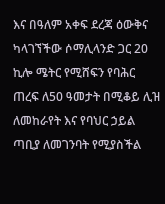እና በዓለም አቀፍ ደረጃ ዕውቅና ካላገኘችው ሶማሊላንድ ጋር 20 ኪሎ ሜትር የሚሸፍን የባሕር ጠረፍ ለ50 ዓመታት በሚቆይ ሊዝ ለመከራየት እና የባህር ኃይል ጣቢያ ለመገንባት የሚያስችል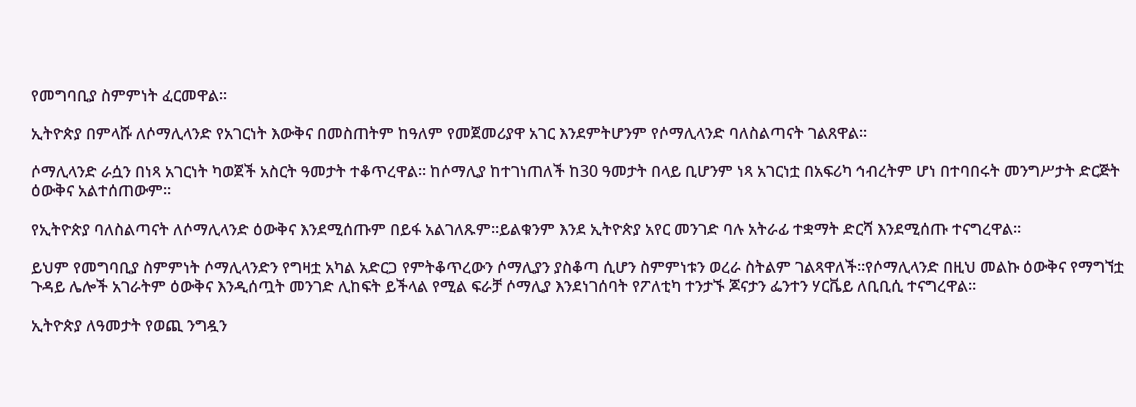የመግባቢያ ስምምነት ፈርመዋል።

ኢትዮጵያ በምላሹ ለሶማሊላንድ የአገርነት እውቅና በመስጠትም ከዓለም የመጀመሪያዋ አገር እንደምትሆንም የሶማሊላንድ ባለስልጣናት ገልጸዋል።

ሶማሊላንድ ራሷን በነጻ አገርነት ካወጀች አስርት ዓመታት ተቆጥረዋል። ከሶማሊያ ከተገነጠለች ከ30 ዓመታት በላይ ቢሆንም ነጻ አገርነቷ በአፍሪካ ኅብረትም ሆነ በተባበሩት መንግሥታት ድርጅት ዕውቅና አልተሰጠውም።

የኢትዮጵያ ባለስልጣናት ለሶማሊላንድ ዕውቅና እንደሚሰጡም በይፋ አልገለጹም።ይልቁንም እንደ ኢትዮጵያ አየር መንገድ ባሉ አትራፊ ተቋማት ድርሻ እንደሚሰጡ ተናግረዋል።

ይህም የመግባቢያ ስምምነት ሶማሊላንድን የግዛቷ አካል አድርጋ የምትቆጥረውን ሶማሊያን ያስቆጣ ሲሆን ስምምነቱን ወረራ ስትልም ገልጻዋለች።የሶማሊላንድ በዚህ መልኩ ዕውቅና የማግኘቷ ጉዳይ ሌሎች አገራትም ዕውቅና እንዲሰጧት መንገድ ሊከፍት ይችላል የሚል ፍራቻ ሶማሊያ እንደነገሰባት የፖለቲካ ተንታኙ ጆናታን ፌንተን ሃርቬይ ለቢቢሲ ተናግረዋል።

ኢትዮጵያ ለዓመታት የወጪ ንግዷን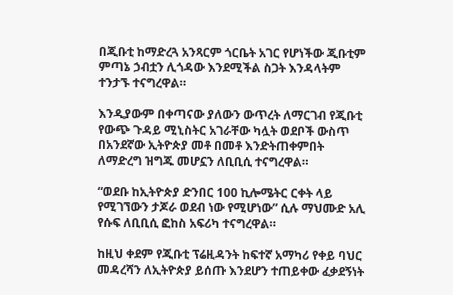በጂቡቲ ከማድረጓ አንጻርም ጎርቤት አገር የሆነችው ጂቡቲም ምጣኔ ኃብቷን ሊጎዳው እንደሚችል ስጋት እንዳላትም ተንታኙ ተናግረዋል።

እንዲያውም በቀጣናው ያለውን ውጥረት ለማርገብ የጂቡቲ የውጭ ጉዳይ ሚኒስትር አገራቸው ካሏት ወደቦች ውስጥ በአንደኛው ኢትዮጵያ መቶ በመቶ እንድትጠቀምበት ለማድረግ ዝግጁ መሆኗን ለቢቢሲ ተናግረዋል።

“ወደቡ ከኢትዮጵያ ድንበር 100 ኪሎሜትር ርቀት ላይ የሚገኘውን ታጆራ ወደብ ነው የሚሆነው” ሲሉ ማህሙድ አሊ የሱፍ ለቢቢሲ ፎከስ አፍሪካ ተናግረዋል።

ከዚህ ቀደም የጂቡቲ ፕሬዚዳንት ከፍተኛ አማካሪ የቀይ ባህር መዳረሻን ለኢትዮጵያ ይሰጡ እንደሆን ተጠይቀው ፈቃደኝነት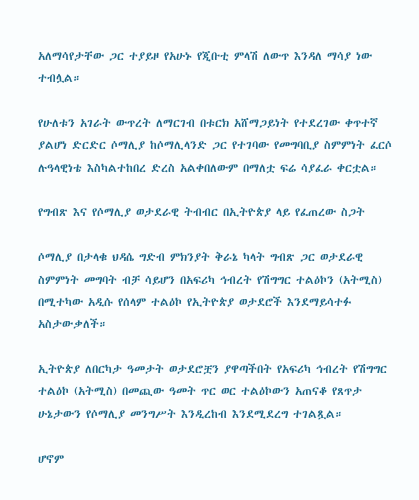አለማሳየታቸው ጋር ተያይዞ የአሁኑ የጂቡቲ ምላሽ ለውጥ እንዳለ ማሳያ ነው ተብሏል።

የሁለቱን አገራት ውጥረት ለማርገብ በቱርክ አሸማጋይነት የተደረገው ቀጥተኛ ያልሆነ ድርድር ሶማሊያ ከሶማሊላንድ ጋር የተገባው የመግባቢያ ስምምነት ፈርሶ ሉዓላዊነቴ እስካልተከበረ ድረስ አልቀበለውም በማለቷ ፍሬ ሳያፈራ ቀርቷል።

የግብጽ እና የሶማሊያ ወታደራዊ ትብብር በኢትዮጵያ ላይ የፈጠረው ስጋት

ሶማሊያ በታላቁ ህዳሴ ግድብ ምክንያት ቅራኔ ካላት ግብጽ ጋር ወታደራዊ ስምምነት መግባት ብቻ ሳይሆን በአፍሪካ ኅብረት የሽግግር ተልዕኮን (አትሚስ) በሚተካው አዲሱ የሰላም ተልዕኮ የኢትዮጵያ ወታደሮች እንደማይሳተፉ አስታውቃለች።

ኢትዮጵያ ለበርካታ ዓመታት ወታደሮቿን ያዋጣችበት የአፍሪካ ኅብረት የሽግግር ተልዕኮ (አትሚስ) በመጪው ዓመት ጥር ወር ተልዕኮውን አጠናቆ የጸጥታ ሁኔታውን የሶማሊያ መንግሥት እንዲረከብ እንደሚደረግ ተገልጿል።

ሆኖም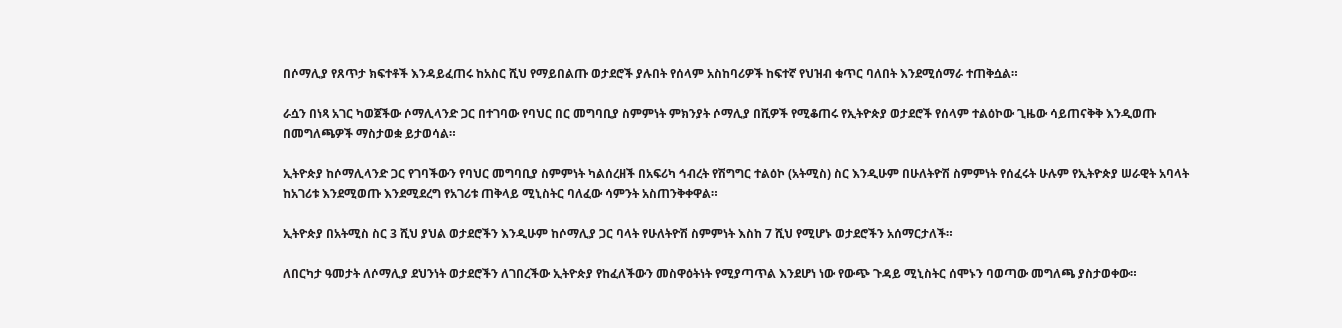በሶማሊያ የጸጥታ ክፍተቶች እንዳይፈጠሩ ከአስር ሺህ የማይበልጡ ወታደሮች ያሉበት የሰላም አስከባሪዎች ከፍተኛ የህዝብ ቁጥር ባለበት እንደሚሰማራ ተጠቅሷል።

ራሷን በነጻ አገር ካወጀችው ሶማሊላንድ ጋር በተገባው የባህር በር መግባቢያ ስምምነት ምክንያት ሶማሊያ በሺዎች የሚቆጠሩ የኢትዮጵያ ወታደሮች የሰላም ተልዕኮው ጊዜው ሳይጠናቅቅ እንዲወጡ በመግለጫዎች ማስታወቋ ይታወሳል።

ኢትዮጵያ ከሶማሊላንድ ጋር የገባችውን የባህር መግባቢያ ስምምነት ካልሰረዘች በአፍሪካ ኅብረት የሽግግር ተልዕኮ (አትሚስ) ስር እንዲሁም በሁለትዮሽ ስምምነት የሰፈሩት ሁሉም የኢትዮጵያ ሠራዊት አባላት ከአገሪቱ እንደሚወጡ እንደሚደረግ የአገሪቱ ጠቅላይ ሚኒስትር ባለፈው ሳምንት አስጠንቅቀዋል።

ኢትዮጵያ በአትሚስ ስር 3 ሺህ ያህል ወታደሮችን እንዲሁም ከሶማሊያ ጋር ባላት የሁለትዮሽ ስምምነት እስከ 7 ሺህ የሚሆኑ ወታደሮችን አሰማርታለች።

ለበርካታ ዓመታት ለሶማሊያ ደህንነት ወታደሮችን ለገበረችው ኢትዮጵያ የከፈለችውን መስዋዕትነት የሚያጣጥል እንደሆነ ነው የውጭ ጉዳይ ሚኒስትር ሰሞኑን ባወጣው መግለጫ ያስታወቀው።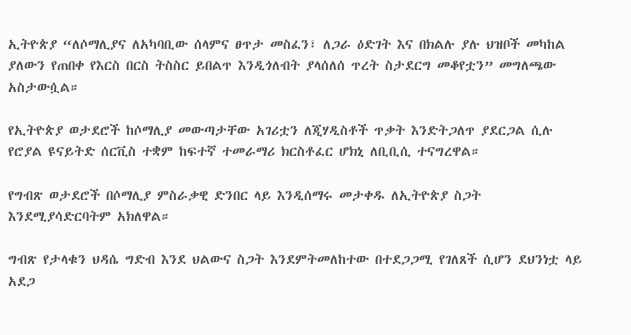ኢትዮጵያ “ለሶማሊያና ለአካባቢው ሰላምና ፀጥታ መስፈን፣ ለጋራ ዕድገት እና በክልሉ ያሉ ህዝቦች መካከል ያለውን የጠበቀ የእርስ በርስ ትስስር ይበልጥ እንዲጎለብት ያላሰለሰ ጥረት ስታደርግ መቆየቷን” መግለጫው አስታውሷል።

የኢትዮጵያ ወታደሮች ከሶማሊያ መውጣታቸው አገሪቷን ለጂሃዲስቶች ጥቃት እንድትጋለጥ ያደርጋል ሲሉ የሮያል ዩናይትድ ሰርቪስ ተቋም ከፍተኛ ተመራማሪ ክርስቶፈር ሆክኒ ለቢቢሲ ተናግረዋል።

የግብጽ ወታደሮች በሶማሊያ ምስራቃዊ ድንበር ላይ እንዲሰማሩ መታቀዱ ለኢትዮጵያ ስጋት እንደሚያሳድርባትም አክለዋል።

ግብጽ የታላቁን ህዳሴ ግድብ እንደ ህልውና ስጋት እንደምትመለከተው በተደጋጋሚ የገለጸች ሲሆን ደህንነቷ ላይ አደጋ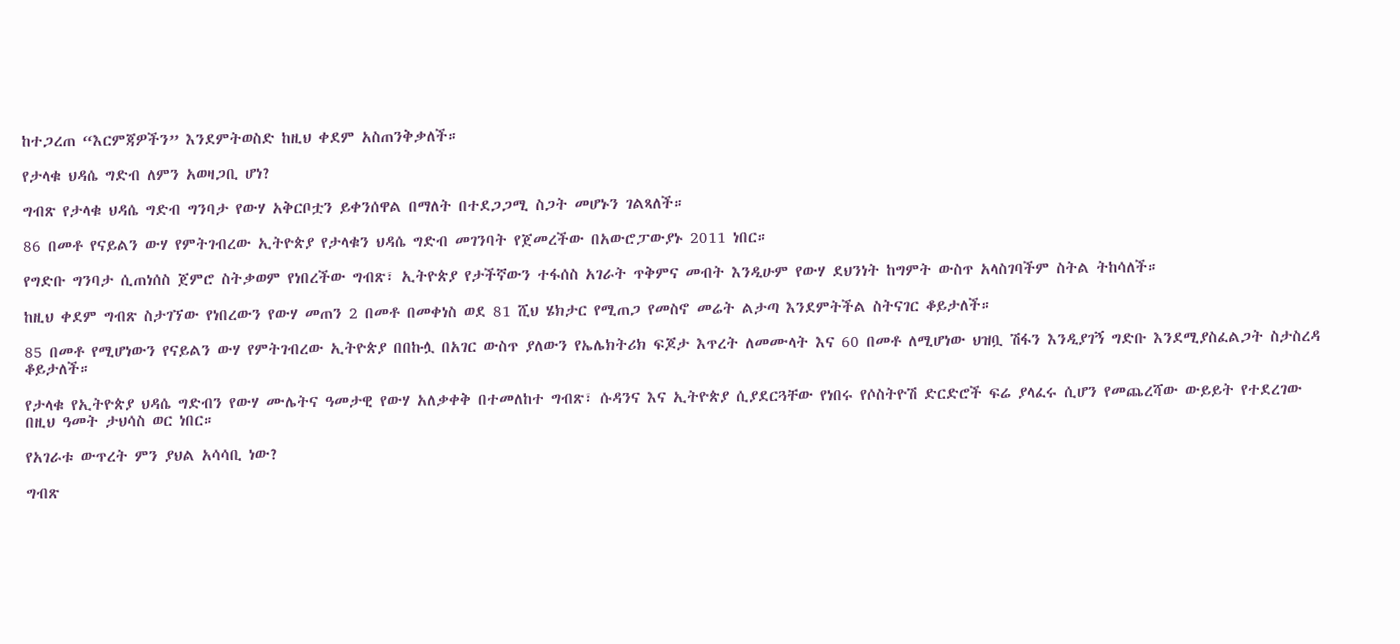ከተጋረጠ “እርምጃዎችን” እንደምትወስድ ከዚህ ቀደም አስጠንቅቃለች።

የታላቁ ህዳሴ ግድብ ለምን አወዛጋቢ ሆነ?

ግብጽ የታላቁ ህዳሴ ግድብ ግንባታ የውሃ አቅርቦቷን ይቀንሰዋል በማለት በተደጋጋሚ ስጋት መሆኑን ገልጻለች።

86 በመቶ የናይልን ውሃ የምትገብረው ኢትዮጵያ የታላቁን ህዳሴ ግድብ መገንባት የጀመረችው በአውሮፓውያኑ 2011 ነበር።

የግድቡ ግንባታ ሲጠነሰስ ጀምሮ ስትቃወም የነበረችው ግብጽ፣ ኢትዮጵያ የታችኛውን ተፋሰስ አገራት ጥቅምና መብት እንዲሁም የውሃ ደህንነት ከግምት ውስጥ አላስገባችም ስትል ትከሳለች።

ከዚህ ቀደም ግብጽ ስታገኘው የነበረውን የውሃ መጠን 2 በመቶ በመቀነስ ወደ 81 ሺህ ሄክታር የሚጠጋ የመስኖ መሬት ልታጣ እንደምትችል ስትናገር ቆይታለች።

85 በመቶ የሚሆነውን የናይልን ውሃ የምትገብረው ኢትዮጵያ በበኩሏ በአገር ውስጥ ያለውን የኤሌክትሪክ ፍጆታ እጥረት ለመሙላት እና 60 በመቶ ለሚሆነው ህዝቧ ሽፋን እንዲያገኝ ግድቡ እንደሚያስፈልጋት ስታስረዳ ቆይታለች።

የታላቁ የኢትዮጵያ ህዳሴ ግድብን የውሃ ሙሌትና ዓመታዊ የውሃ አለቃቀቅ በተመለከተ ግብጽ፣ ሱዳንና እና ኢትዮጵያ ሲያደርጓቸው የነበሩ የሶስትዮሽ ድርድሮች ፍሬ ያላፈሩ ሲሆን የመጨረሻው ውይይት የተደረገው በዚህ ዓመት ታህሳስ ወር ነበር።

የአገራቱ ውጥረት ምን ያህል አሳሳቢ ነው?

ግብጽ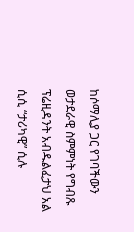ከሶማሊያ ጋር የገባችውን ወታደራዊ ስምምነት የግብጹ ፕሬዚዳንት አብዱልፈታህ አል ሲሲ “ታሪካዊ” ሲሉ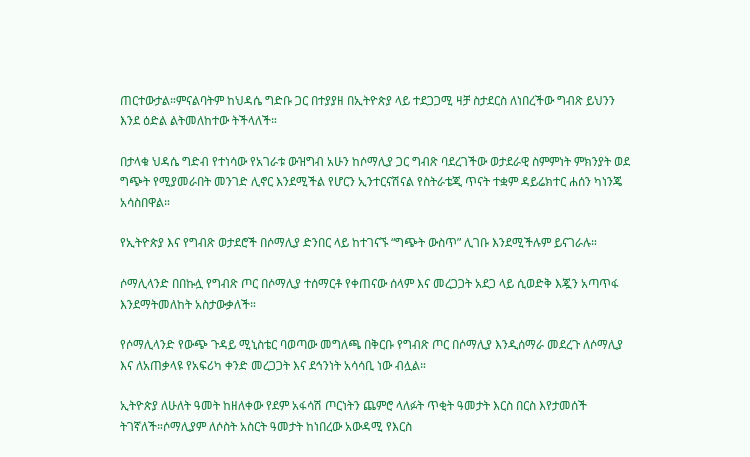ጠርተውታል።ምናልባትም ከህዳሴ ግድቡ ጋር በተያያዘ በኢትዮጵያ ላይ ተደጋጋሚ ዛቻ ስታደርስ ለነበረችው ግብጽ ይህንን እንደ ዕድል ልትመለከተው ትችላለች።

በታላቁ ህዳሴ ግድብ የተነሳው የአገራቱ ውዝግብ አሁን ከሶማሊያ ጋር ግብጽ ባደረገችው ወታደራዊ ስምምነት ምክንያት ወደ ግጭት የሚያመራበት መንገድ ሊኖር እንደሚችል የሆርን ኢንተርናሽናል የስትራቴጂ ጥናት ተቋም ዳይሬክተር ሐሰን ካነንጄ አሳስበዋል።

የኢትዮጵያ እና የግብጽ ወታደሮች በሶማሊያ ድንበር ላይ ከተገናኙ “ግጭት ውስጥ” ሊገቡ እንደሚችሉም ይናገራሉ።

ሶማሊላንድ በበኩሏ የግብጽ ጦር በሶማሊያ ተሰማርቶ የቀጠናው ሰላም እና መረጋጋት አደጋ ላይ ሲወድቅ እጇን አጣጥፋ እንደማትመለከት አስታውቃለች።

የሶማሊላንድ የውጭ ጉዳይ ሚኒስቴር ባወጣው መግለጫ በቅርቡ የግብጽ ጦር በሶማሊያ እንዲሰማራ መደረጉ ለሶማሊያ እና ለአጠቃላዩ የአፍሪካ ቀንድ መረጋጋት እና ደኅንነት አሳሳቢ ነው ብሏል።

ኢትዮጵያ ለሁለት ዓመት ከዘለቀው የደም አፋሳሽ ጦርነትን ጨምሮ ላለፉት ጥቂት ዓመታት እርስ በርስ እየታመሰች ትገኛለች።ሶማሊያም ለሶስት አስርት ዓመታት ከነበረው አውዳሚ የእርስ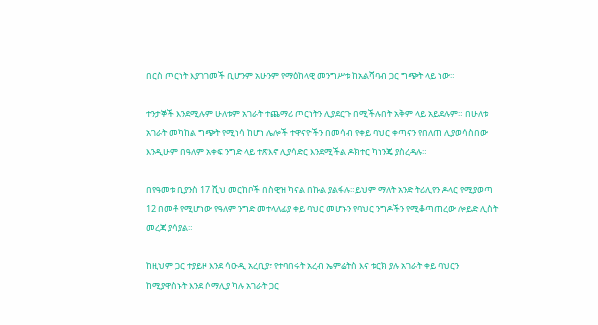በርስ ጦርነት እያገገመች ቢሆንም አሁንም የማዕከላዊ መንግሥቱ ከአልሻባብ ጋር ግጭት ላይ ነው።

ተንታኞች እንደሚሉም ሁለቱም አገራት ተጨማሪ ጦርነትን ሊያደርጉ በሚችሉበት አቅም ላይ አይደሉም። በሁለቱ አገራት መካከል ግጭት የሚነሳ ከሆነ ሌሎች ተዋናዮችን በመሳብ የቀይ ባህር ቀጣናን የበለጠ ሊያወሳስበው እንዲሁም በዓለም አቀፍ ንግድ ላይ ተጽእኖ ሊያሳድር እንደሚችል ዶክተር ካነንጄ ያስረዳሉ።

በየዓመቱ ቢያንስ 17 ሺህ መርከቦች በስዊዝ ካናል በኩል ያልፋሉ።ይህም ማለት አንድ ትሪሊየን ዶላር የሚያወጣ 12 በመቶ የሚሆነው የዓለም ንግድ መተላለፊያ ቀይ ባህር መሆኑን የባህር ንግዶችን የሚቆጣጠረው ሎይድ ሊስት መረጃ ያሳያል።

ከዚህም ጋር ተያይዞ እንደ ሳዑዲ አረቢያ፣ የተባበሩት አረብ ኤምሬትስ እና ቱርክ ያሉ አገራት ቀይ ባህርን ከሚያዋስኑት እንደ ሶማሊያ ካሉ አገራት ጋር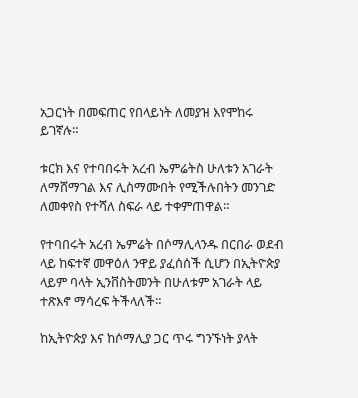አጋርነት በመፍጠር የበላይነት ለመያዝ እየሞከሩ ይገኛሉ።

ቱርክ እና የተባበሩት አረብ ኤምሬትስ ሁለቱን አገራት ለማሸማገል እና ሊስማሙበት የሚችሉበትን መንገድ ለመቀየስ የተሻለ ስፍራ ላይ ተቀምጠዋል።

የተባበሩት አረብ ኤምሬት በሶማሊላንዱ በርበራ ወደብ ላይ ከፍተኛ መዋዕለ ንዋይ ያፈሰሰች ሲሆን በኢትዮጵያ ላይም ባላት ኢንቨስትመንት በሁለቱም አገራት ላይ ተጽእኖ ማሳረፍ ትችላለች።

ከኢትዮጵያ እና ከሶማሊያ ጋር ጥሩ ግንኙነት ያላት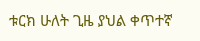ቱርክ ሁለት ጊዜ ያህል ቀጥተኛ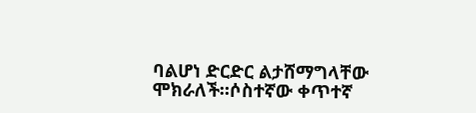ባልሆነ ድርድር ልታሸማግላቸው ሞክራለች።ሶስተኛው ቀጥተኛ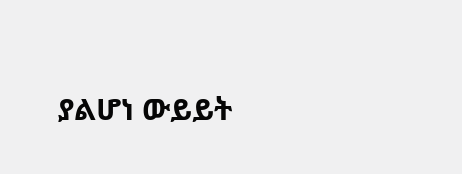ያልሆነ ውይይት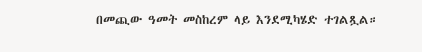በመጪው ዓመት መስከረም ላይ እንደሚካሄድ ተገልጿል።